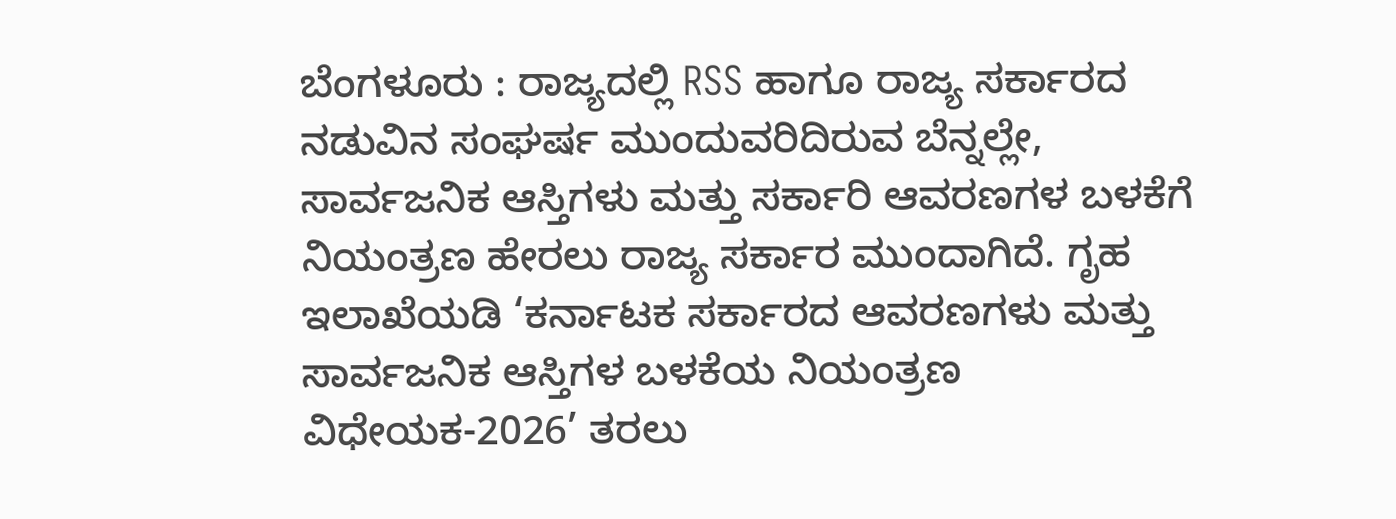ಬೆಂಗಳೂರು : ರಾಜ್ಯದಲ್ಲಿ RSS ಹಾಗೂ ರಾಜ್ಯ ಸರ್ಕಾರದ ನಡುವಿನ ಸಂಘರ್ಷ ಮುಂದುವರಿದಿರುವ ಬೆನ್ನಲ್ಲೇ, ಸಾರ್ವಜನಿಕ ಆಸ್ತಿಗಳು ಮತ್ತು ಸರ್ಕಾರಿ ಆವರಣಗಳ ಬಳಕೆಗೆ ನಿಯಂತ್ರಣ ಹೇರಲು ರಾಜ್ಯ ಸರ್ಕಾರ ಮುಂದಾಗಿದೆ. ಗೃಹ ಇಲಾಖೆಯಡಿ ‘ಕರ್ನಾಟಕ ಸರ್ಕಾರದ ಆವರಣಗಳು ಮತ್ತು ಸಾರ್ವಜನಿಕ ಆಸ್ತಿಗಳ ಬಳಕೆಯ ನಿಯಂತ್ರಣ ವಿಧೇಯಕ-2026’ ತರಲು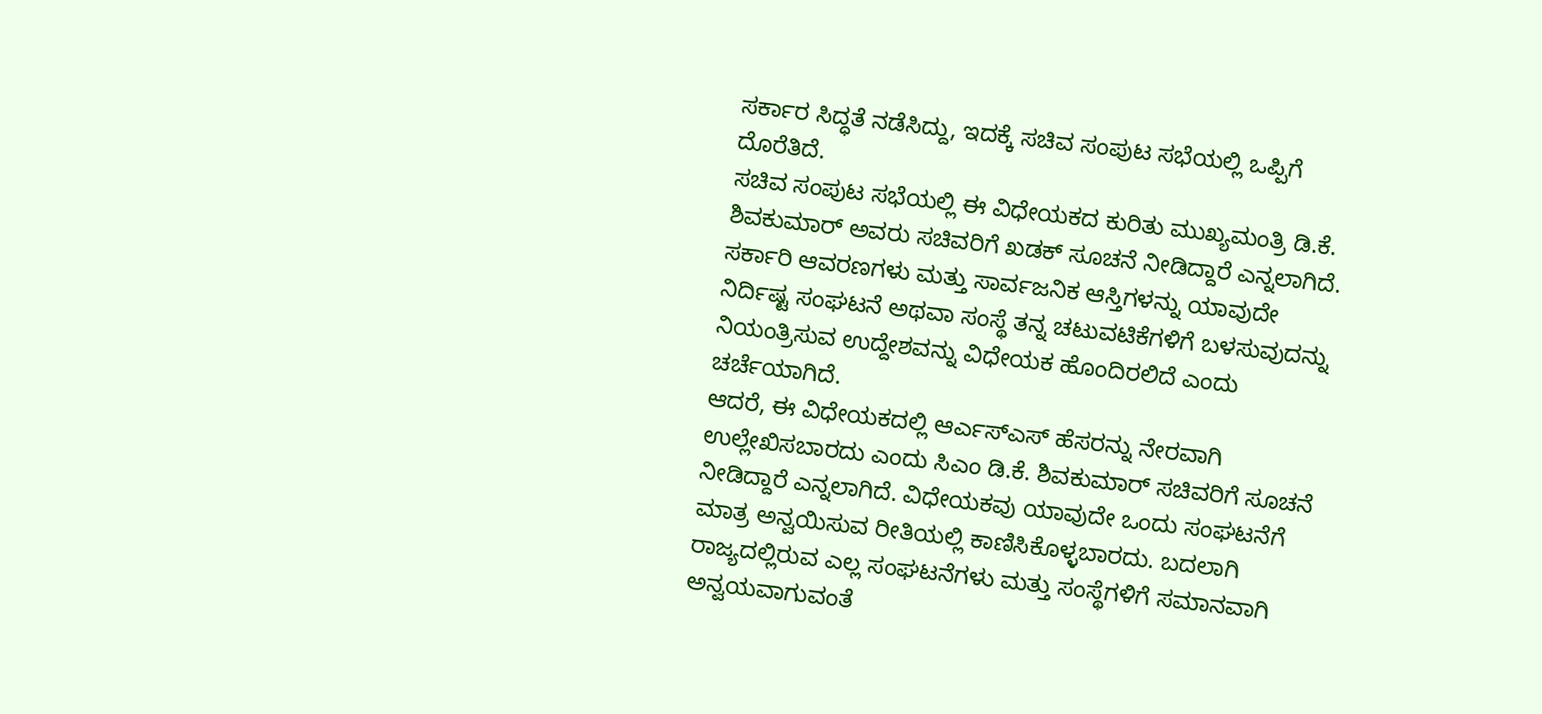ಸರ್ಕಾರ ಸಿದ್ಧತೆ ನಡೆಸಿದ್ದು, ಇದಕ್ಕೆ ಸಚಿವ ಸಂಪುಟ ಸಭೆಯಲ್ಲಿ ಒಪ್ಪಿಗೆ ದೊರೆತಿದೆ.
ಸಚಿವ ಸಂಪುಟ ಸಭೆಯಲ್ಲಿ ಈ ವಿಧೇಯಕದ ಕುರಿತು ಮುಖ್ಯಮಂತ್ರಿ ಡಿ.ಕೆ. ಶಿವಕುಮಾರ್ ಅವರು ಸಚಿವರಿಗೆ ಖಡಕ್ ಸೂಚನೆ ನೀಡಿದ್ದಾರೆ ಎನ್ನಲಾಗಿದೆ. ಸರ್ಕಾರಿ ಆವರಣಗಳು ಮತ್ತು ಸಾರ್ವಜನಿಕ ಆಸ್ತಿಗಳನ್ನು ಯಾವುದೇ ನಿರ್ದಿಷ್ಟ ಸಂಘಟನೆ ಅಥವಾ ಸಂಸ್ಥೆ ತನ್ನ ಚಟುವಟಿಕೆಗಳಿಗೆ ಬಳಸುವುದನ್ನು ನಿಯಂತ್ರಿಸುವ ಉದ್ದೇಶವನ್ನು ವಿಧೇಯಕ ಹೊಂದಿರಲಿದೆ ಎಂದು ಚರ್ಚೆಯಾಗಿದೆ.
ಆದರೆ, ಈ ವಿಧೇಯಕದಲ್ಲಿ ಆರ್ಎಸ್ಎಸ್ ಹೆಸರನ್ನು ನೇರವಾಗಿ ಉಲ್ಲೇಖಿಸಬಾರದು ಎಂದು ಸಿಎಂ ಡಿ.ಕೆ. ಶಿವಕುಮಾರ್ ಸಚಿವರಿಗೆ ಸೂಚನೆ ನೀಡಿದ್ದಾರೆ ಎನ್ನಲಾಗಿದೆ. ವಿಧೇಯಕವು ಯಾವುದೇ ಒಂದು ಸಂಘಟನೆಗೆ ಮಾತ್ರ ಅನ್ವಯಿಸುವ ರೀತಿಯಲ್ಲಿ ಕಾಣಿಸಿಕೊಳ್ಳಬಾರದು. ಬದಲಾಗಿ ರಾಜ್ಯದಲ್ಲಿರುವ ಎಲ್ಲ ಸಂಘಟನೆಗಳು ಮತ್ತು ಸಂಸ್ಥೆಗಳಿಗೆ ಸಮಾನವಾಗಿ ಅನ್ವಯವಾಗುವಂತೆ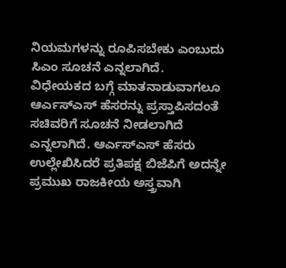ನಿಯಮಗಳನ್ನು ರೂಪಿಸಬೇಕು ಎಂಬುದು ಸಿಎಂ ಸೂಚನೆ ಎನ್ನಲಾಗಿದೆ.
ವಿಧೇಯಕದ ಬಗ್ಗೆ ಮಾತನಾಡುವಾಗಲೂ ಆರ್ಎಸ್ಎಸ್ ಹೆಸರನ್ನು ಪ್ರಸ್ತಾಪಿಸದಂತೆ ಸಚಿವರಿಗೆ ಸೂಚನೆ ನೀಡಲಾಗಿದೆ ಎನ್ನಲಾಗಿದೆ. ಆರ್ಎಸ್ಎಸ್ ಹೆಸರು ಉಲ್ಲೇಖಿಸಿದರೆ ಪ್ರತಿಪಕ್ಷ ಬಿಜೆಪಿಗೆ ಅದನ್ನೇ ಪ್ರಮುಖ ರಾಜಕೀಯ ಅಸ್ತ್ರವಾಗಿ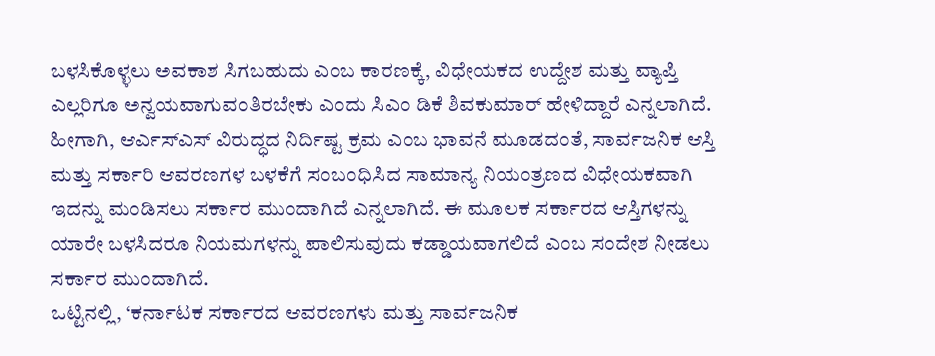ಬಳಸಿಕೊಳ್ಳಲು ಅವಕಾಶ ಸಿಗಬಹುದು ಎಂಬ ಕಾರಣಕ್ಕೆ, ವಿಧೇಯಕದ ಉದ್ದೇಶ ಮತ್ತು ವ್ಯಾಪ್ತಿ ಎಲ್ಲರಿಗೂ ಅನ್ವಯವಾಗುವಂತಿರಬೇಕು ಎಂದು ಸಿಎಂ ಡಿಕೆ ಶಿವಕುಮಾರ್ ಹೇಳಿದ್ದಾರೆ ಎನ್ನಲಾಗಿದೆ.
ಹೀಗಾಗಿ, ಆರ್ಎಸ್ಎಸ್ ವಿರುದ್ಧದ ನಿರ್ದಿಷ್ಟ ಕ್ರಮ ಎಂಬ ಭಾವನೆ ಮೂಡದಂತೆ, ಸಾರ್ವಜನಿಕ ಆಸ್ತಿ ಮತ್ತು ಸರ್ಕಾರಿ ಆವರಣಗಳ ಬಳಕೆಗೆ ಸಂಬಂಧಿಸಿದ ಸಾಮಾನ್ಯ ನಿಯಂತ್ರಣದ ವಿಧೇಯಕವಾಗಿ ಇದನ್ನು ಮಂಡಿಸಲು ಸರ್ಕಾರ ಮುಂದಾಗಿದೆ ಎನ್ನಲಾಗಿದೆ. ಈ ಮೂಲಕ ಸರ್ಕಾರದ ಆಸ್ತಿಗಳನ್ನು ಯಾರೇ ಬಳಸಿದರೂ ನಿಯಮಗಳನ್ನು ಪಾಲಿಸುವುದು ಕಡ್ಡಾಯವಾಗಲಿದೆ ಎಂಬ ಸಂದೇಶ ನೀಡಲು ಸರ್ಕಾರ ಮುಂದಾಗಿದೆ.
ಒಟ್ಟಿನಲ್ಲಿ, ‘ಕರ್ನಾಟಕ ಸರ್ಕಾರದ ಆವರಣಗಳು ಮತ್ತು ಸಾರ್ವಜನಿಕ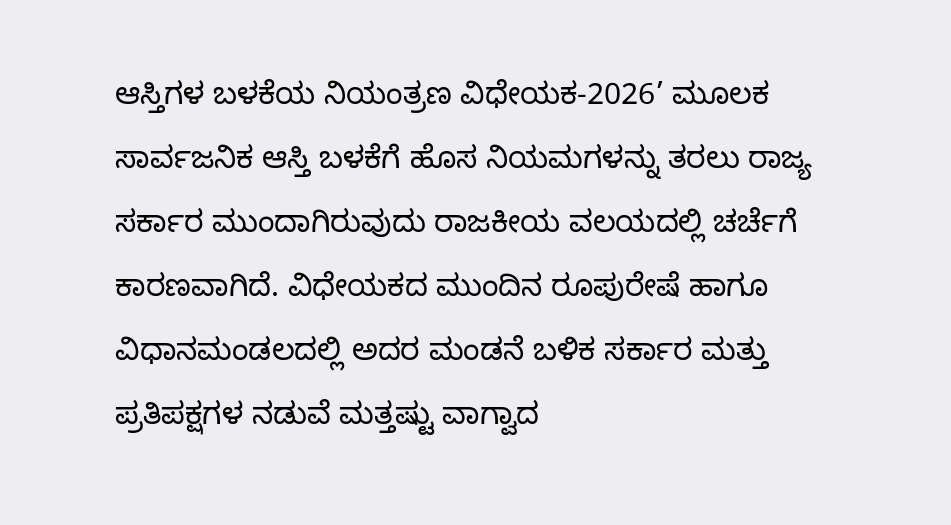ಆಸ್ತಿಗಳ ಬಳಕೆಯ ನಿಯಂತ್ರಣ ವಿಧೇಯಕ-2026’ ಮೂಲಕ ಸಾರ್ವಜನಿಕ ಆಸ್ತಿ ಬಳಕೆಗೆ ಹೊಸ ನಿಯಮಗಳನ್ನು ತರಲು ರಾಜ್ಯ ಸರ್ಕಾರ ಮುಂದಾಗಿರುವುದು ರಾಜಕೀಯ ವಲಯದಲ್ಲಿ ಚರ್ಚೆಗೆ ಕಾರಣವಾಗಿದೆ. ವಿಧೇಯಕದ ಮುಂದಿನ ರೂಪುರೇಷೆ ಹಾಗೂ ವಿಧಾನಮಂಡಲದಲ್ಲಿ ಅದರ ಮಂಡನೆ ಬಳಿಕ ಸರ್ಕಾರ ಮತ್ತು ಪ್ರತಿಪಕ್ಷಗಳ ನಡುವೆ ಮತ್ತಷ್ಟು ವಾಗ್ವಾದ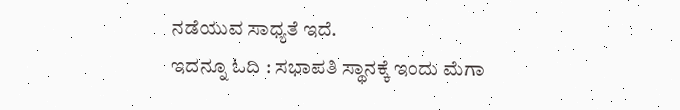ನಡೆಯುವ ಸಾಧ್ಯತೆ ಇದೆ.
ಇದನ್ನೂ ಓದಿ : ಸಭಾಪತಿ ಸ್ಥಾನಕ್ಕೆ ಇಂದು ಮೆಗಾ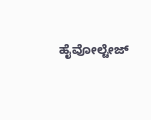ಹೈವೋಲ್ಟೇಜ್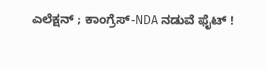ಎಲೆಕ್ಷನ್ ; ಕಾಂಗ್ರೆಸ್-NDA ನಡುವೆ ಫೈಟ್ !